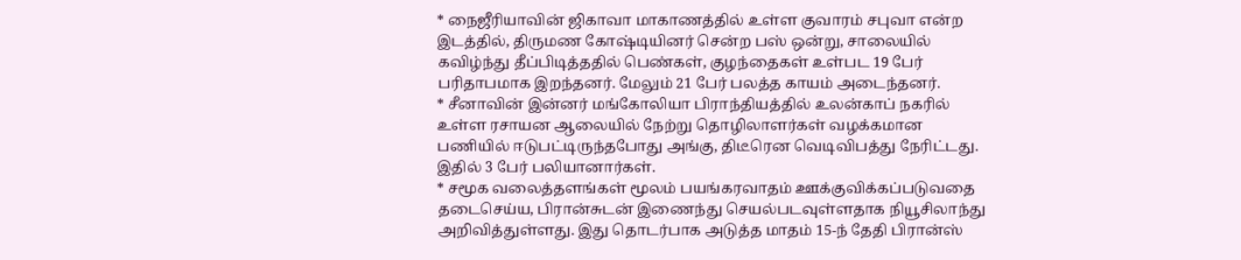* நைஜீரியாவின் ஜிகாவா மாகாணத்தில் உள்ள குவாரம் சபுவா என்ற இடத்தில், திருமண கோஷ்டியினர் சென்ற பஸ் ஒன்று, சாலையில் கவிழ்ந்து தீப்பிடித்ததில் பெண்கள், குழந்தைகள் உள்பட 19 பேர் பரிதாபமாக இறந்தனர். மேலும் 21 பேர் பலத்த காயம் அடைந்தனர்.
* சீனாவின் இன்னர் மங்கோலியா பிராந்தியத்தில் உலன்காப் நகரில் உள்ள ரசாயன ஆலையில் நேற்று தொழிலாளர்கள் வழக்கமான பணியில் ஈடுபட்டிருந்தபோது அங்கு, திடீரென வெடிவிபத்து நேரிட்டது. இதில் 3 பேர் பலியானார்கள்.
* சமூக வலைத்தளங்கள் மூலம் பயங்கரவாதம் ஊக்குவிக்கப்படுவதை தடைசெய்ய, பிரான்சுடன் இணைந்து செயல்படவுள்ளதாக நியூசிலாந்து அறிவித்துள்ளது. இது தொடர்பாக அடுத்த மாதம் 15-ந் தேதி பிரான்ஸ்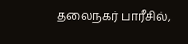தலைநகர் பாரீசில்,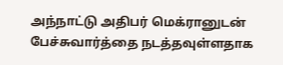அந்நாட்டு அதிபர் மெக்ரானுடன் பேச்சுவார்த்தை நடத்தவுள்ளதாக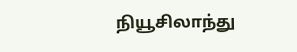நியூசிலாந்து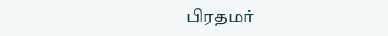பிரதமர்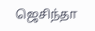ஜெசிந்தா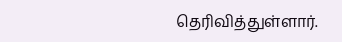தெரிவித்துள்ளார்.